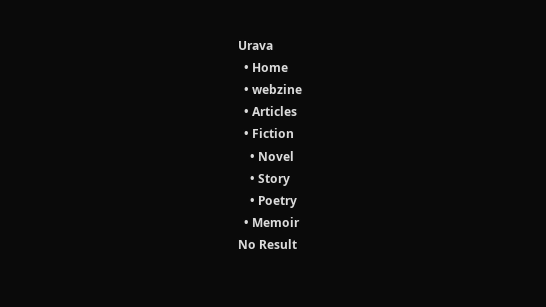Urava
  • Home
  • webzine
  • Articles
  • Fiction
    • Novel
    • Story
    • Poetry
  • Memoir
No Result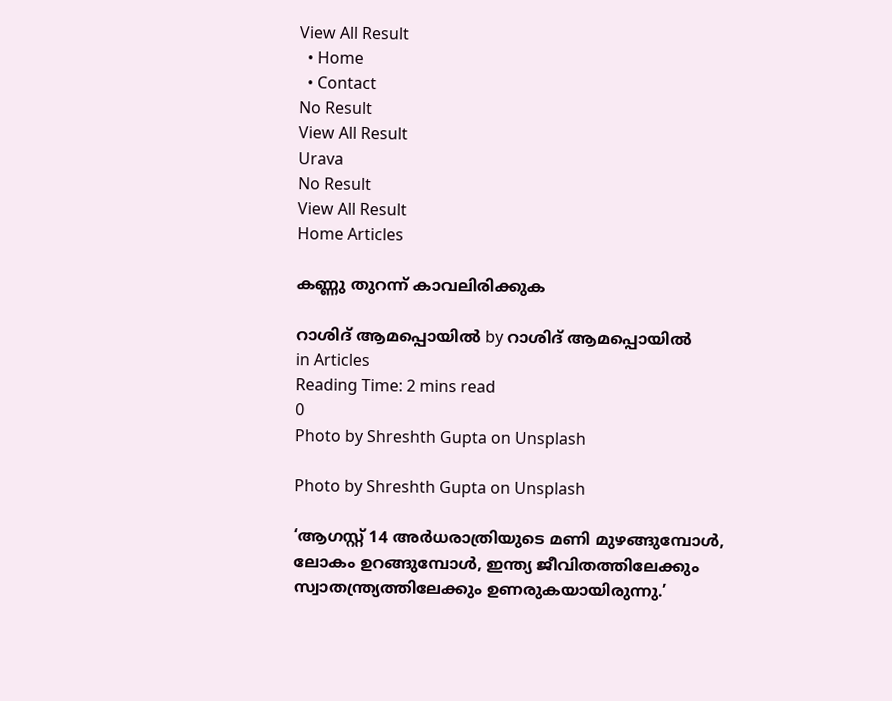View All Result
  • Home
  • Contact
No Result
View All Result
Urava
No Result
View All Result
Home Articles

കണ്ണു തുറന്ന് കാവലിരിക്കുക

റാശിദ് ആമപ്പൊയില്‍ by റാശിദ് ആമപ്പൊയില്‍
in Articles
Reading Time: 2 mins read
0
Photo by Shreshth Gupta on Unsplash

Photo by Shreshth Gupta on Unsplash

‘ആഗസ്റ്റ് 14 അര്‍ധരാത്രിയുടെ മണി മുഴങ്ങുമ്പോള്‍, ലോകം ഉറങ്ങുമ്പോള്‍, ഇന്ത്യ ജീവിതത്തിലേക്കും സ്വാതന്ത്ര്യത്തിലേക്കും ഉണരുകയായിരുന്നു.’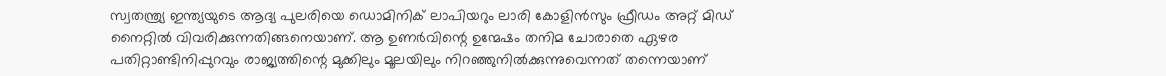സ്വതന്ത്ര്യ ഇന്ത്യയുടെ ആദ്യ പുലരിയെ ഡൊമിനിക് ലാപിയറും ലാരി കോളിന്‍സും ഫ്രീഡം അറ്റ് മിഡ് നൈറ്റില്‍ വിവരിക്കുന്നതിങ്ങനെയാണ്. ആ ഉണര്‍വിന്റെ ഉന്മേഷം തനിമ ചോരാതെ ഏഴര പതിറ്റാണ്ടിനിപ്പുറവും രാജ്യത്തിന്റെ മുക്കിലും മൂലയിലും നിറഞ്ഞുനില്‍ക്കുന്നുവെന്നത് തന്നെയാണ്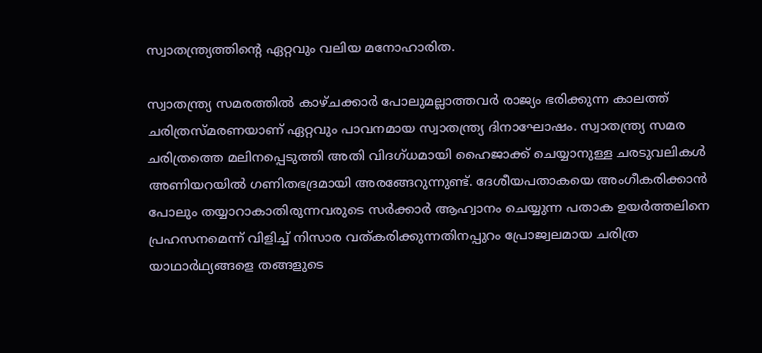സ്വാതന്ത്ര്യത്തിന്റെ ഏറ്റവും വലിയ മനോഹാരിത.

സ്വാതന്ത്ര്യ സമരത്തില്‍ കാഴ്ചക്കാര്‍ പോലുമല്ലാത്തവര്‍ രാജ്യം ഭരിക്കുന്ന കാലത്ത് ചരിത്രസ്മരണയാണ് ഏറ്റവും പാവനമായ സ്വാതന്ത്ര്യ ദിനാഘോഷം. സ്വാതന്ത്ര്യ സമര ചരിത്രത്തെ മലിനപ്പെടുത്തി അതി വിദഗ്ധമായി ഹൈജാക്ക് ചെയ്യാനുള്ള ചരടുവലികള്‍ അണിയറയില്‍ ഗണിതഭദ്രമായി അരങ്ങേറുന്നുണ്ട്. ദേശീയപതാകയെ അംഗീകരിക്കാന്‍ പോലും തയ്യാറാകാതിരുന്നവരുടെ സര്‍ക്കാര്‍ ആഹ്വാനം ചെയ്യുന്ന പതാക ഉയര്‍ത്തലിനെ പ്രഹസനമെന്ന് വിളിച്ച് നിസാര വത്കരിക്കുന്നതിനപ്പുറം പ്രോജ്വലമായ ചരിത്ര യാഥാര്‍ഥ്യങ്ങളെ തങ്ങളുടെ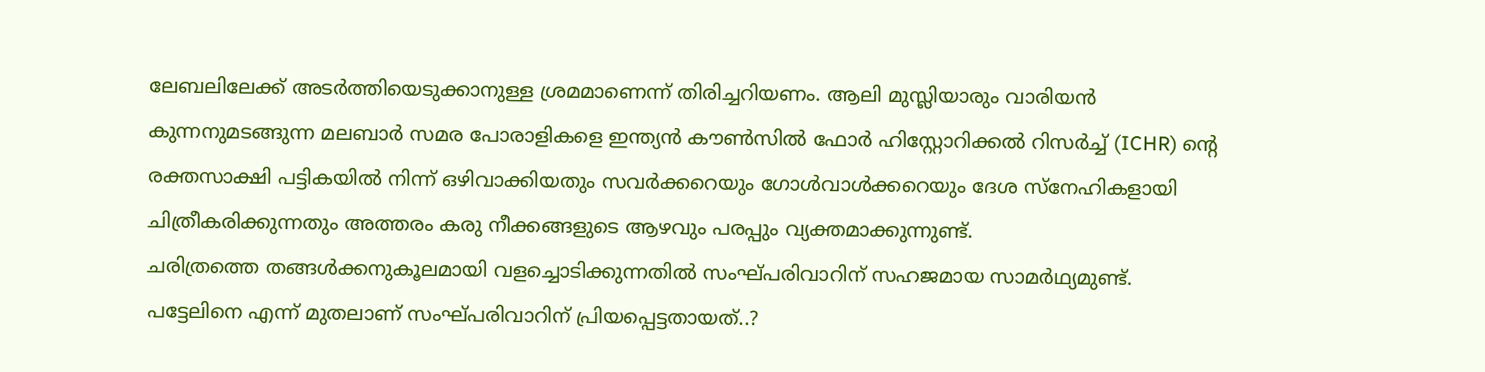ലേബലിലേക്ക് അടര്‍ത്തിയെടുക്കാനുള്ള ശ്രമമാണെന്ന് തിരിച്ചറിയണം. ആലി മുസ്ലിയാരും വാരിയന്‍ കുന്നനുമടങ്ങുന്ന മലബാര്‍ സമര പോരാളികളെ ഇന്ത്യന്‍ കൗണ്‍സില്‍ ഫോര്‍ ഹിസ്റ്റോറിക്കല്‍ റിസര്‍ച്ച് (ICHR) ന്റെ രക്തസാക്ഷി പട്ടികയില്‍ നിന്ന് ഒഴിവാക്കിയതും സവര്‍ക്കറെയും ഗോള്‍വാള്‍ക്കറെയും ദേശ സ്‌നേഹികളായി ചിത്രീകരിക്കുന്നതും അത്തരം കരു നീക്കങ്ങളുടെ ആഴവും പരപ്പും വ്യക്തമാക്കുന്നുണ്ട്.
ചരിത്രത്തെ തങ്ങള്‍ക്കനുകൂലമായി വളച്ചൊടിക്കുന്നതില്‍ സംഘ്പരിവാറിന് സഹജമായ സാമര്‍ഥ്യമുണ്ട്.
പട്ടേലിനെ എന്ന് മുതലാണ് സംഘ്പരിവാറിന് പ്രിയപ്പെട്ടതായത്..?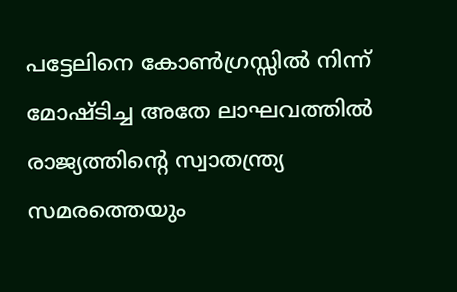പട്ടേലിനെ കോണ്‍ഗ്രസ്സില്‍ നിന്ന് മോഷ്ടിച്ച അതേ ലാഘവത്തില്‍ രാജ്യത്തിന്റെ സ്വാതന്ത്ര്യ സമരത്തെയും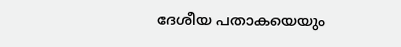ദേശീയ പതാകയെയും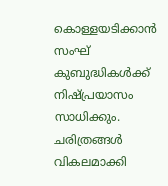കൊള്ളയടിക്കാന്‍ സംഘ് കുബുദ്ധികള്‍ക്ക് നിഷ്പ്രയാസം സാധിക്കും. ചരിത്രങ്ങള്‍ വികലമാക്കി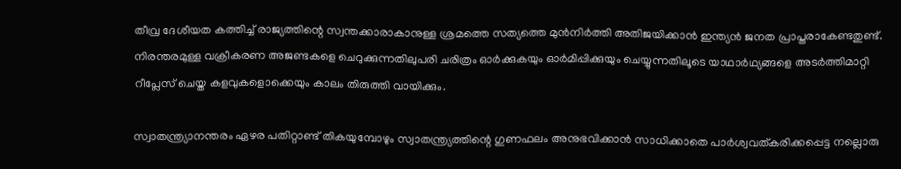തീവ്ര ദേശീയത കത്തിച്ച് രാജ്യത്തിന്റെ സ്വന്തക്കാരാകാനുള്ള ശ്രമത്തെ സത്യത്തെ മുന്‍നിര്‍ത്തി അതിജയിക്കാന്‍ ഇന്ത്യന്‍ ജനത പ്രാപ്തരാകേണ്ടതുണ്ട്. നിരന്തരമുള്ള വക്രീകരണ അജണ്ടകളെ ചെറുക്കുന്നതിലുപരി ചരിത്രം ഓര്‍ക്കുകയും ഓര്‍മിപ്പിക്കുയും ചെയ്യുന്നതിലൂടെ യാഥാര്‍ഥ്യങ്ങളെ അടര്‍ത്തിമാറ്റി റീപ്ലേസ് ചെയ്ത കളവുകളൊക്കെയും കാലം തിരുത്തി വായിക്കും.

സ്വാതന്ത്ര്യാനന്തരം ഏഴര പതിറ്റാണ്ട് തികയുമ്പോഴും സ്വാതന്ത്ര്യത്തിന്റെ ഗുണഫലം അനുഭവിക്കാന്‍ സാധിക്കാതെ പാര്‍ശ്വവത്കരിക്കപ്പെട്ട നല്ലൊരു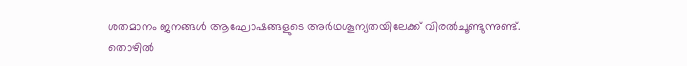ശതമാനം ജനങ്ങള്‍ ആഘോഷങ്ങളുടെ അര്‍ഥശൂന്യതയിലേക്ക് വിരല്‍ചൂണ്ടുന്നുണ്ട്.
തൊഴില്‍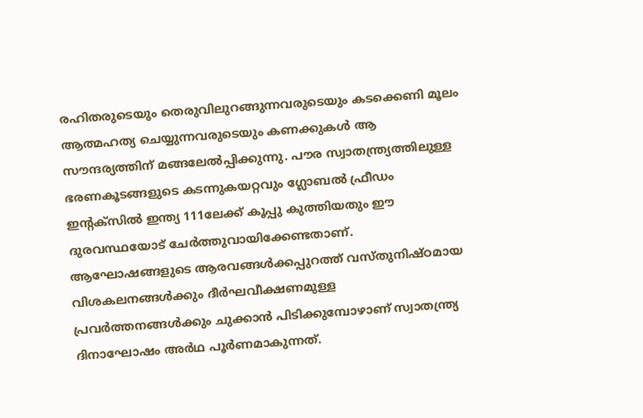രഹിതരുടെയും തെരുവിലുറങ്ങുന്നവരുടെയും കടക്കെണി മൂലം ആത്മഹത്യ ചെയ്യുന്നവരുടെയും കണക്കുകള്‍ ആ സൗന്ദര്യത്തിന് മങ്ങലേല്‍പ്പിക്കുന്നു. പൗര സ്വാതന്ത്ര്യത്തിലുള്ള ഭരണകൂടങ്ങളുടെ കടന്നുകയറ്റവും ഗ്ലോബല്‍ ഫ്രീഡം ഇന്റക്സില്‍ ഇന്ത്യ 111ലേക്ക് കൂപ്പു കുത്തിയതും ഈ ദുരവസ്ഥയോട് ചേര്‍ത്തുവായിക്കേണ്ടതാണ്. ആഘോഷങ്ങളുടെ ആരവങ്ങള്‍ക്കപ്പുറത്ത് വസ്തുനിഷ്ഠമായ വിശകലനങ്ങള്‍ക്കും ദീര്‍ഘവീക്ഷണമുള്ള പ്രവര്‍ത്തനങ്ങള്‍ക്കും ചുക്കാന്‍ പിടിക്കുമ്പോഴാണ് സ്വാതന്ത്ര്യ ദിനാഘോഷം അര്‍ഥ പൂര്‍ണമാകുന്നത്.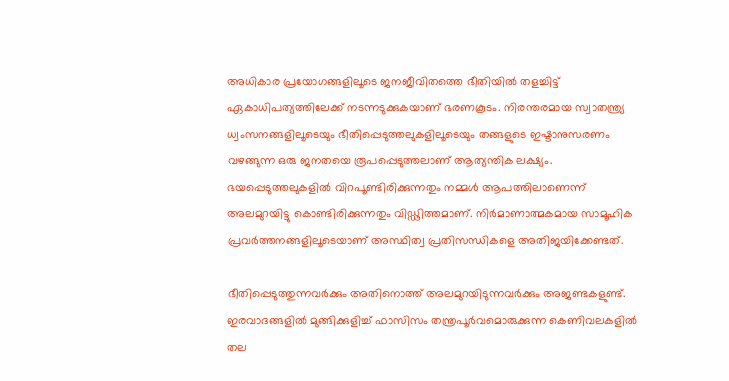അധികാര പ്രയോഗങ്ങളിലൂടെ ജനജീവിതത്തെ ഭീതിയില്‍ തളച്ചിട്ട് ഏകാധിപത്യത്തിലേക്ക് നടന്നടുക്കുകയാണ് ഭരണകൂടം. നിരന്തരമായ സ്വാതന്ത്ര്യ ധ്വംസനങ്ങളിലൂടെയും ഭീതിപ്പെടുത്തലുകളിലൂടെയും തങ്ങളുടെ ഇഷ്ടാനുസരണം വഴങ്ങുന്ന ഒരു ജനതയെ രൂപപ്പെടുത്തലാണ് ആത്യന്തിക ലക്ഷ്യം. ഭയപ്പെടുത്തലുകളില്‍ വിറപൂണ്ടിരിക്കുന്നതും നമ്മള്‍ ആപത്തിലാണെന്ന് അലമുറയിട്ടു കൊണ്ടിരിക്കുന്നതും വിഡ്ഢിത്തമാണ്. നിര്‍മാണാത്മകമായ സാമൂഹിക പ്രവര്‍ത്തനങ്ങളിലൂടെയാണ് അസ്ഥിത്വ പ്രതിസന്ധികളെ അതിജയിക്കേണ്ടത്.

ഭീതിപ്പെടുത്തുന്നവര്‍ക്കും അതിനൊത്ത് അലമുറയിടുന്നവര്‍ക്കും അജണ്ടകളുണ്ട്. ഇരവാദങ്ങളില്‍ മുങ്ങിക്കുളിച്ച് ഫാസിസം തന്ത്രപൂര്‍വമൊരുക്കുന്ന കെണിവലകളില്‍ തല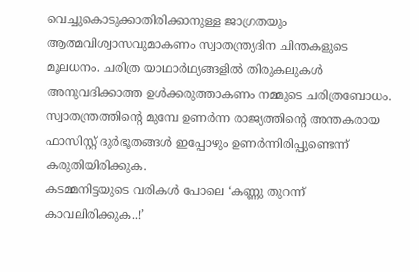വെച്ചുകൊടുക്കാതിരിക്കാനുള്ള ജാഗ്രതയും ആത്മവിശ്വാസവുമാകണം സ്വാതന്ത്ര്യദിന ചിന്തകളുടെ മൂലധനം. ചരിത്ര യാഥാര്‍ഥ്യങ്ങളില്‍ തിരുകലുകള്‍ അനുവദിക്കാത്ത ഉള്‍ക്കരുത്താകണം നമ്മുടെ ചരിത്രബോധം. സ്വാതന്ത്രത്തിന്റെ മുമ്പേ ഉണര്‍ന്ന രാജ്യത്തിന്റെ അന്തകരായ ഫാസിസ്റ്റ് ദുര്‍ഭൂതങ്ങള്‍ ഇപ്പോഴും ഉണര്‍ന്നിരിപ്പുണ്ടെന്ന് കരുതിയിരിക്കുക.
കടമ്മനിട്ടയുടെ വരികള്‍ പോലെ ‘കണ്ണു തുറന്ന് കാവലിരിക്കുക..!’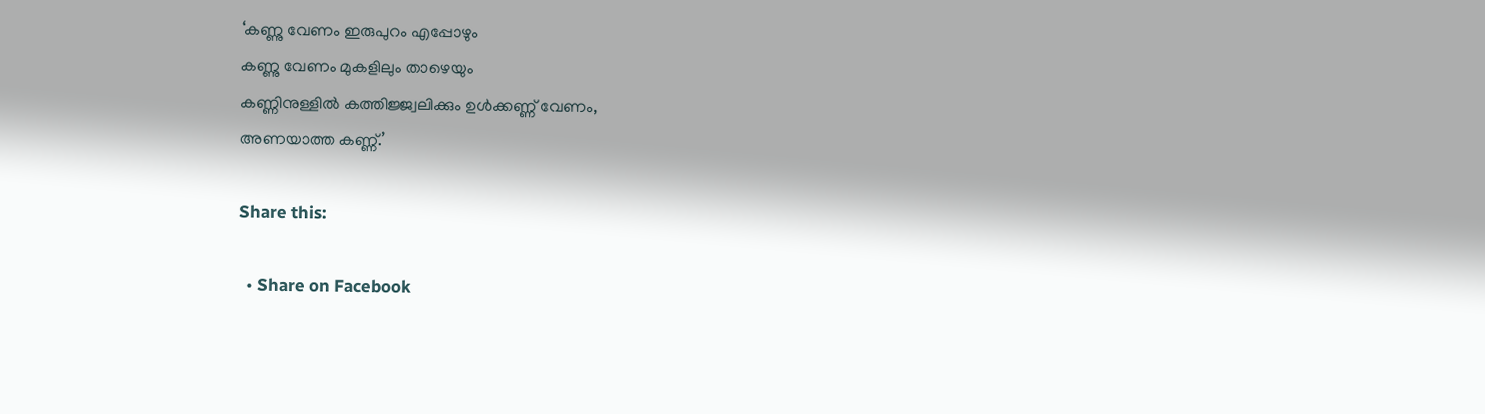‘കണ്ണു വേണം ഇരുപുറം എപ്പോഴും
കണ്ണു വേണം മുകളിലും താഴെയും
കണ്ണിനുള്ളില്‍ കത്തിജ്ജ്വലിക്കും ഉള്‍ക്കണ്ണ് വേണം,
അണയാത്ത കണ്ണ്.’

Share this:

  • Share on Facebook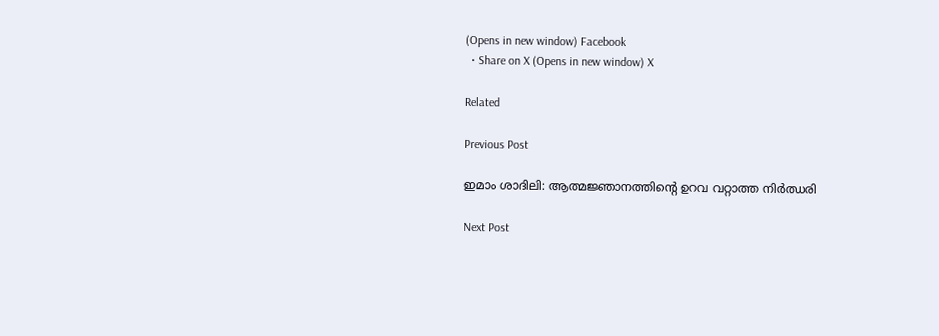(Opens in new window) Facebook
  • Share on X (Opens in new window) X

Related

Previous Post

ഇമാം ശാദിലി: ആത്മജ്ഞാനത്തിന്റെ ഉറവ വറ്റാത്ത നിർഝരി

Next Post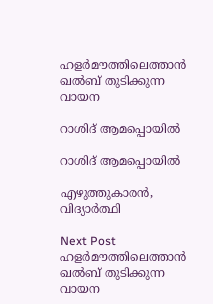ഹളര്‍മൗത്തിലെത്താന്‍ ഖല്‍ബ് തുടിക്കുന്ന വായന

റാശിദ് ആമപ്പൊയില്‍

റാശിദ് ആമപ്പൊയില്‍

എഴുത്തുകാരൻ, വിദ്യാർത്ഥി

Next Post
ഹളര്‍മൗത്തിലെത്താന്‍ ഖല്‍ബ് തുടിക്കുന്ന വായന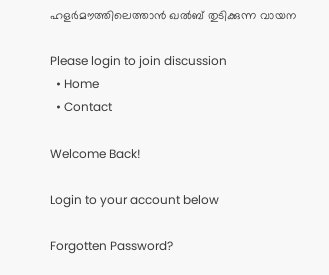ഹളര്‍മൗത്തിലെത്താന്‍ ഖല്‍ബ് തുടിക്കുന്ന വായന

Please login to join discussion
  • Home
  • Contact

Welcome Back!

Login to your account below

Forgotten Password?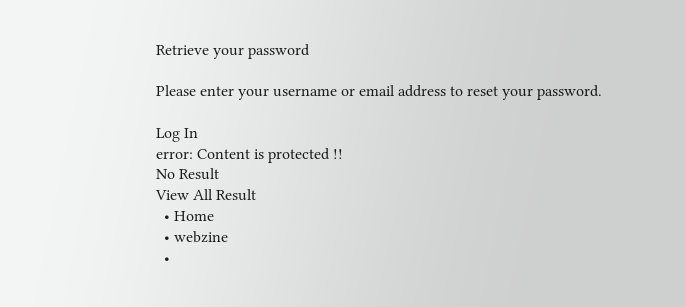Retrieve your password

Please enter your username or email address to reset your password.

Log In
error: Content is protected !!
No Result
View All Result
  • Home
  • webzine
  •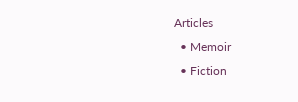Articles
  • Memoir
  • Fiction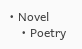• Novel
    • Poetry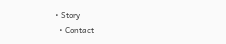• Story
  • Contact